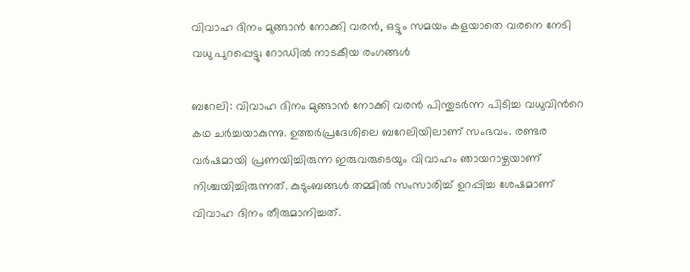വിവാഹ ദിനം മുങ്ങാൻ നോക്കി വരൻ, ഒട്ടും സമയം കളയാതെ വരനെ നേടി വധു പുറപ്പെട്ടു; റോഡിൽ നാടകീയ രംഗങ്ങൾ

ബറേലി: വിവാഹ ദിനം മുങ്ങാൻ നോക്കി വരൻ പിന്തുടര്‍ന്ന പിടിച്ച വധുവിന്‍റെ കഥ ചര്‍ച്ചയാകുന്നു. ഉത്തര്‍പ്രദേശിലെ ബറേലിയിലാണ് സംഭവം. രണ്ടര വര്‍ഷമായി പ്രണയിച്ചിരുന്ന ഇരുവരുടെയും വിവാഹം ഞായറാഴ്ചയാണ് നിശ്ചയിച്ചിരുന്നത്. കുടുംബങ്ങള്‍ തമ്മില്‍ സംസാരിച്ച് ഉറപ്പിച്ച ശേഷമാണ് വിവാഹ ദിനം തീരുമാനിച്ചത്.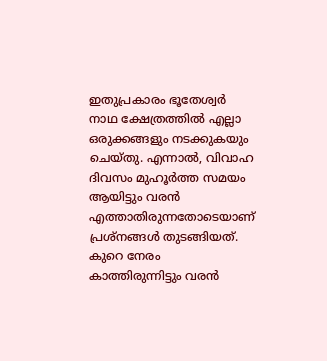ഇതുപ്രകാരം ഭൂതേശ്വർ നാഥ ക്ഷേത്രത്തില്‍ എല്ലാ ഒരുക്കങ്ങളും നടക്കുകയും ചെയ്തു. എന്നാല്‍, വിവാഹ ദിവസം മുഹൂര്‍ത്ത സമയം ആയിട്ടും വരൻ എത്താതിരുന്നതോടെയാണ് പ്രശ്നങ്ങള്‍ തുടങ്ങിയത്. കുറെ നേരം കാത്തിരുന്നിട്ടും വരൻ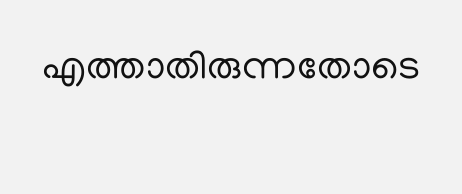എത്താതിരുന്നതോടെ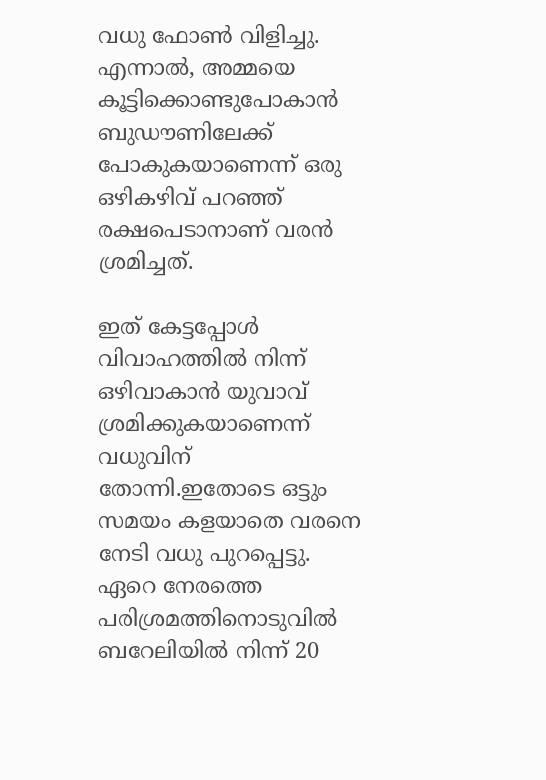വധു ഫോണ്‍ വിളിച്ചു. എന്നാല്‍, അമ്മയെ കൂട്ടിക്കൊണ്ടുപോകാൻ ബുഡൗണിലേക്ക് പോകുകയാണെന്ന് ഒരു ഒഴികഴിവ് പറഞ്ഞ് രക്ഷപെടാനാണ് വരൻ ശ്രമിച്ചത്.

ഇത് കേട്ടപ്പോള്‍ വിവാഹത്തില്‍ നിന്ന് ഒഴിവാകാൻ യുവാവ് ശ്രമിക്കുകയാണെന്ന് വധുവിന് തോന്നി.ഇതോടെ ഒട്ടും സമയം കളയാതെ വരനെ നേടി വധു പുറപ്പെട്ടു. ഏറെ നേരത്തെ പരിശ്രമത്തിനൊടുവില്‍ ബറേലിയിൽ നിന്ന് 20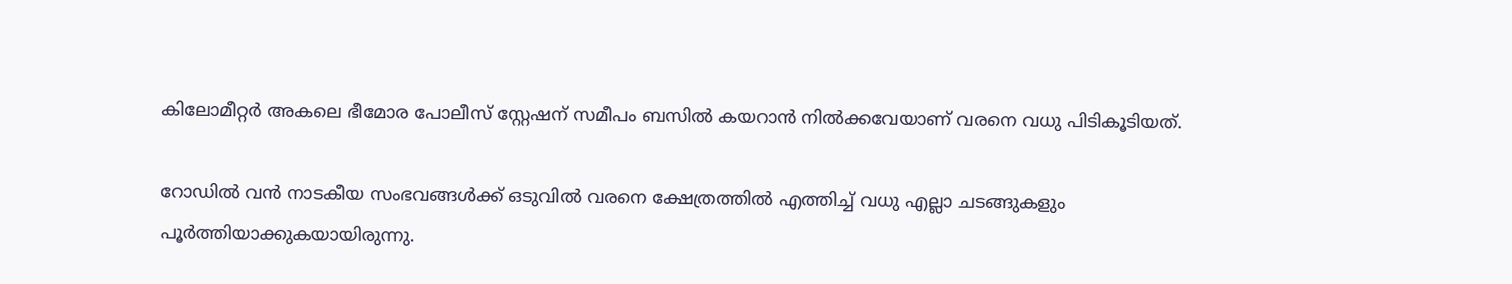കിലോമീറ്റർ അകലെ ഭീമോര പോലീസ് സ്റ്റേഷന് സമീപം ബസിൽ കയറാൻ നില്‍ക്കവേയാണ് വരനെ വധു പിടികൂടിയത്.

റോഡില്‍ വൻ നാടകീയ സംഭവങ്ങള്‍ക്ക് ഒടുവില്‍ വരനെ ക്ഷേത്രത്തില്‍ എത്തിച്ച് വധു എല്ലാ ചടങ്ങുകളും പൂര്‍ത്തിയാക്കുകയായിരുന്നു.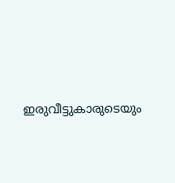ഇരുവീട്ടുകാരുടെയും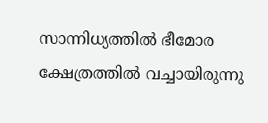സാന്നിധ്യത്തിൽ ഭീമോര ക്ഷേത്രത്തിൽ വച്ചായിരുന്നു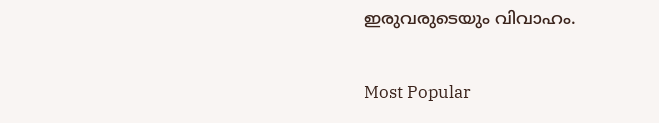ഇരുവരുടെയും വിവാഹം.

Most Popular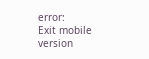error:
Exit mobile version